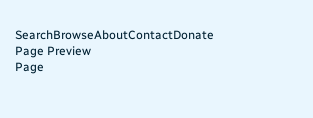SearchBrowseAboutContactDonate
Page Preview
Page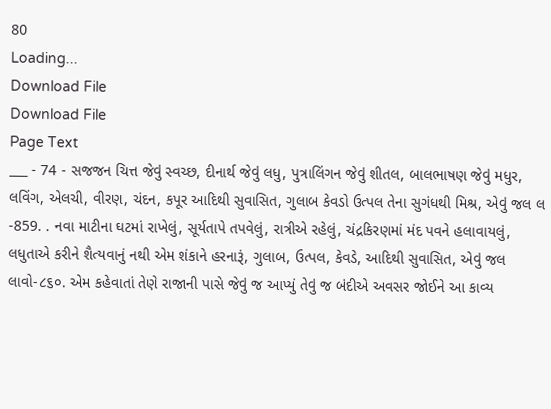80
Loading...
Download File
Download File
Page Text
___ - 74 - સજજન ચિત્ત જેવું સ્વચ્છ, દીનાર્થ જેવું લધુ, પુત્રાલિંગન જેવું શીતલ, બાલભાષણ જેવું મધુર, લવિંગ, એલચી, વીરણ, ચંદન, કપૂર આદિથી સુવાસિત, ગુલાબ કેવડો ઉત્પલ તેના સુગંધથી મિશ્ર, એવું જલ લ -859. . નવા માટીના ઘટમાં રાખેલું, સૂર્યતાપે તપવેલું, રાત્રીએ રહેલું, ચંદ્રકિરણમાં મંદ પવને હલાવાયલું, લધુતાએ કરીને શૈત્યવાનું નથી એમ શંકાને હરનારૂં, ગુલાબ, ઉત્પલ, કેવડે, આદિથી સુવાસિત, એવું જલ લાવો-૮૬૦. એમ કહેવાતાં તેણે રાજાની પાસે જેવું જ આપ્યું તેવું જ બંદીએ અવસર જોઈને આ કાવ્ય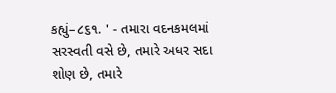કહ્યું–૮૬૧. ' - તમારા વદનકમલમાં સરસ્વતી વસે છે, તમારે અધર સદા શોણ છે, તમારે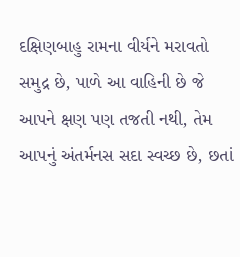દક્ષિણબાહુ રામના વીર્યને મરાવતો સમુદ્ર છે, પાળે આ વાહિની છે જે આપને ક્ષણ પણ તજતી નથી, તેમ આપનું અંતર્મનસ સદા સ્વચ્છ છે, છતાં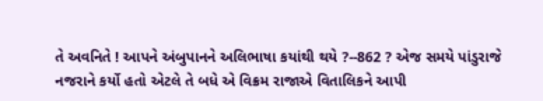તે અવનિતે ! આપને અંબુપાનને અલિભાષા કયાંથી થયે ?--862 ? એજ સમયે પાંડુરાજે નજરાને કર્યો હતો એટલે તે બધે એ વિક્રમ રાજાએ વિતાલિકને આપી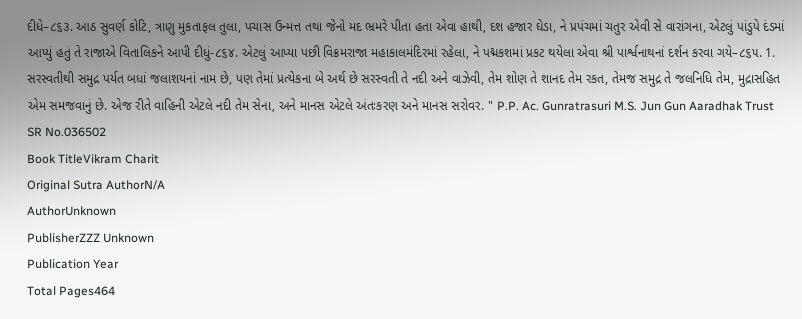દીધે–૮૬૩. આઠ સુવર્ણ કોટિ, ત્રાણુ મુકતાફલ તુલા, પચાસ ઉન્મત્ત તથા જેનો મદ ભ્રમરે પીતા હતા એવા હાથી, દશ હજાર ઘેડા, ને પ્રપંચમાં ચતુર એવી સે વારાંગના, એટલું પાંડુપે દંડમાં આપ્યું હતું તે રાજાએ વિતાલિકને આપી દીધું-૮૬૪. એટલું આપ્યા પછી વિક્રમરાજા મહાકાલમંદિરમાં રહેલા, ને પદ્મકશમાં પ્રકટ થયેલા એવા શ્રી પાર્શ્વનાથનાં દર્શન કરવા ગયે–૮૬૫. 1. સરસ્વતીથી સમુદ્ર પર્યત બધાં જલાશયનાં નામ છે, પણ તેમાં પ્રત્યેકના બે અર્થ છે સરસ્વતી તે નદી અને વાઝેવી, તેમ શોણ તે શાનદ તેમ રકત, તેમજ સમુદ્ર તે જલનિધિ તેમ, મુદ્રાસહિત એમ સમજવાનું છે. એજ રીતે વાહિની એટલે નદી તેમ સેના, અને માનસ એટલે અંતઃકરણ અને માનસ સરોવર. " P.P. Ac. Gunratrasuri M.S. Jun Gun Aaradhak Trust
SR No.036502
Book TitleVikram Charit
Original Sutra AuthorN/A
AuthorUnknown
PublisherZZZ Unknown
Publication Year
Total Pages464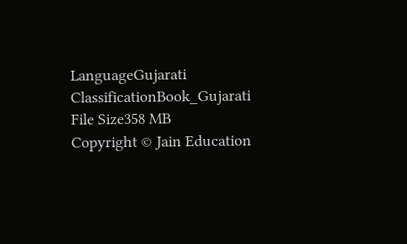LanguageGujarati
ClassificationBook_Gujarati
File Size358 MB
Copyright © Jain Education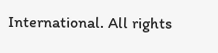International. All rights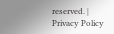reserved. | Privacy Policy